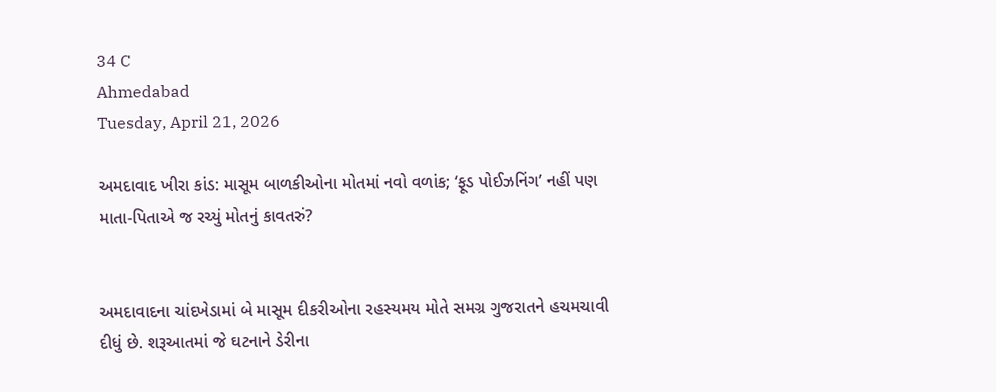34 C
Ahmedabad
Tuesday, April 21, 2026

અમદાવાદ ખીરા કાંડ: માસૂમ બાળકીઓના મોતમાં નવો વળાંક; ‘ફૂડ પોઈઝનિંગ’ નહીં પણ માતા-પિતાએ જ રચ્યું મોતનું કાવતરું?


અમદાવાદના ચાંદખેડામાં બે માસૂમ દીકરીઓના રહસ્યમય મોતે સમગ્ર ગુજરાતને હચમચાવી દીધું છે. શરૂઆતમાં જે ઘટનાને ડેરીના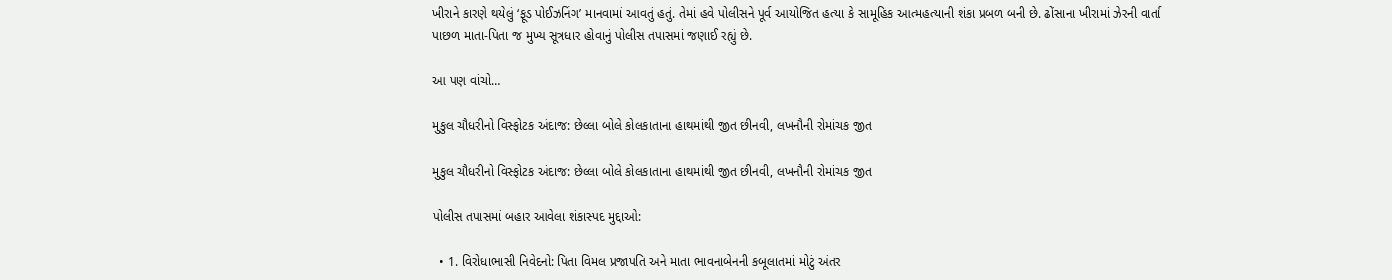ખીરાને કારણે થયેલું ‘ફૂડ પોઈઝનિંગ’ માનવામાં આવતું હતું. તેમાં હવે પોલીસને પૂર્વ આયોજિત હત્યા કે સામૂહિક આત્મહત્યાની શંકા પ્રબળ બની છે. ઢોંસાના ખીરામાં ઝેરની વાર્તા પાછળ માતા-પિતા જ મુખ્ય સૂત્રધાર હોવાનું પોલીસ તપાસમાં જણાઈ રહ્યું છે.

આ પણ વાંચો…

મુકુલ ચૌધરીનો વિસ્ફોટક અંદાજ: છેલ્લા બોલે કોલકાતાના હાથમાંથી જીત છીનવી, લખનૌની રોમાંચક જીત

મુકુલ ચૌધરીનો વિસ્ફોટક અંદાજ: છેલ્લા બોલે કોલકાતાના હાથમાંથી જીત છીનવી, લખનૌની રોમાંચક જીત

પોલીસ તપાસમાં બહાર આવેલા શંકાસ્પદ મુદ્દાઓ:

  • 1. વિરોધાભાસી નિવેદનો: પિતા વિમલ પ્રજાપતિ અને માતા ભાવનાબેનની કબૂલાતમાં મોટું અંતર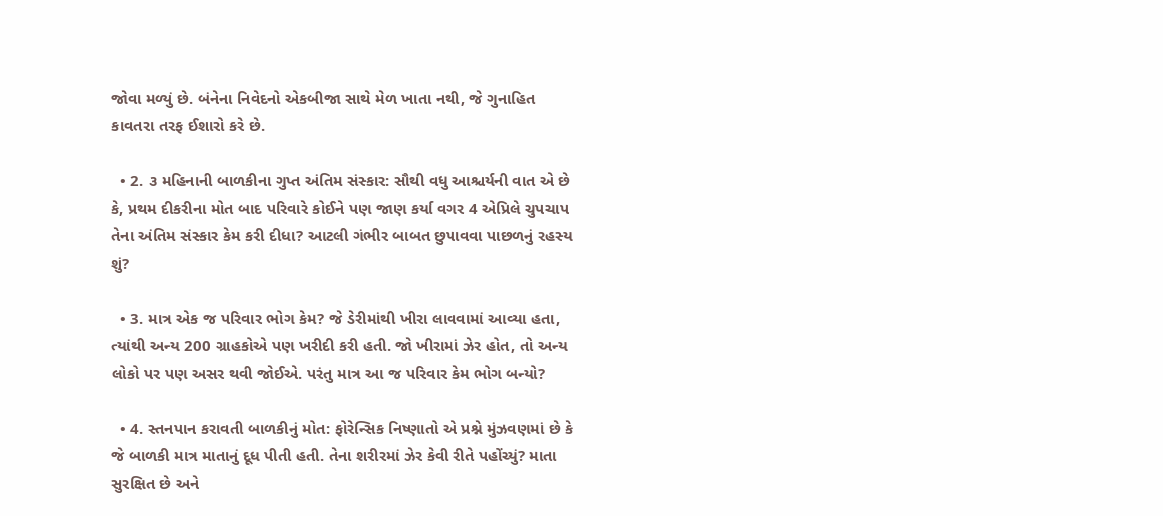જોવા મળ્યું છે. બંનેના નિવેદનો એકબીજા સાથે મેળ ખાતા નથી, જે ગુનાહિત કાવતરા તરફ ઈશારો કરે છે.

  • 2. ૩ મહિનાની બાળકીના ગુપ્ત અંતિમ સંસ્કાર: સૌથી વધુ આશ્ચર્યની વાત એ છે કે, પ્રથમ દીકરીના મોત બાદ પરિવારે કોઈને પણ જાણ કર્યા વગર 4 એપ્રિલે ચુપચાપ તેના અંતિમ સંસ્કાર કેમ કરી દીધા? આટલી ગંભીર બાબત છુપાવવા પાછળનું રહસ્ય શું?

  • 3. માત્ર એક જ પરિવાર ભોગ કેમ? જે ડેરીમાંથી ખીરા લાવવામાં આવ્યા હતા, ત્યાંથી અન્ય 200 ગ્રાહકોએ પણ ખરીદી કરી હતી. જો ખીરામાં ઝેર હોત, તો અન્ય લોકો પર પણ અસર થવી જોઈએ. પરંતુ માત્ર આ જ પરિવાર કેમ ભોગ બન્યો?

  • 4. સ્તનપાન કરાવતી બાળકીનું મોત: ફોરેન્સિક નિષ્ણાતો એ પ્રશ્ને મુંઝવણમાં છે કે જે બાળકી માત્ર માતાનું દૂધ પીતી હતી. તેના શરીરમાં ઝેર કેવી રીતે પહોંચ્યું? માતા સુરક્ષિત છે અને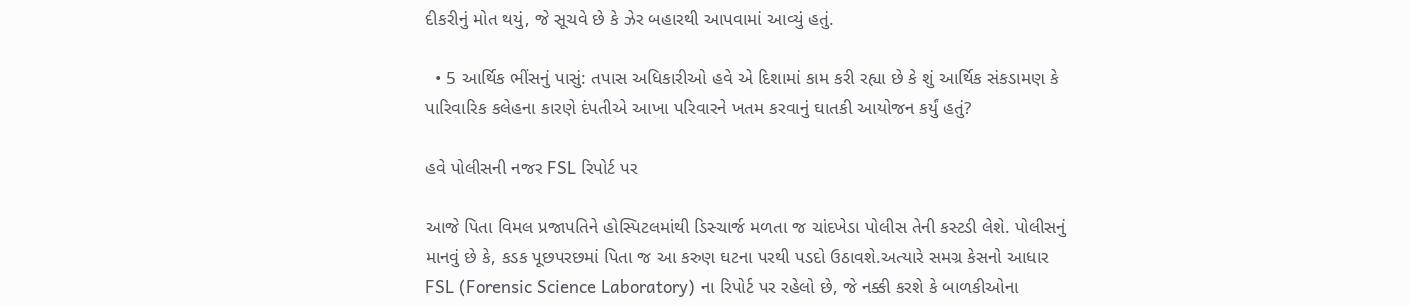દીકરીનું મોત થયું, જે સૂચવે છે કે ઝેર બહારથી આપવામાં આવ્યું હતું.

  • 5 આર્થિક ભીંસનું પાસું: તપાસ અધિકારીઓ હવે એ દિશામાં કામ કરી રહ્યા છે કે શું આર્થિક સંકડામણ કે પારિવારિક કલેહના કારણે દંપતીએ આખા પરિવારને ખતમ કરવાનું ઘાતકી આયોજન કર્યું હતું?

હવે પોલીસની નજર FSL રિપોર્ટ પર

આજે પિતા વિમલ પ્રજાપતિને હોસ્પિટલમાંથી ડિસ્ચાર્જ મળતા જ ચાંદખેડા પોલીસ તેની કસ્ટડી લેશે. પોલીસનું માનવું છે કે, કડક પૂછપરછમાં પિતા જ આ કરુણ ઘટના પરથી પડદો ઉઠાવશે.અત્યારે સમગ્ર કેસનો આધાર FSL (Forensic Science Laboratory) ના રિપોર્ટ પર રહેલો છે, જે નક્કી કરશે કે બાળકીઓના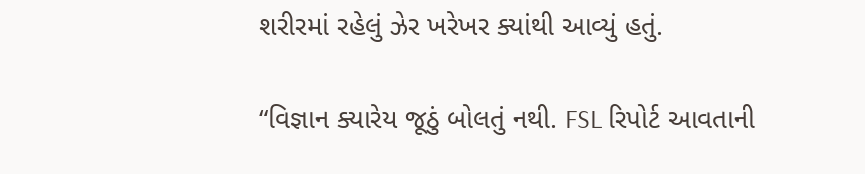શરીરમાં રહેલું ઝેર ખરેખર ક્યાંથી આવ્યું હતું.

“વિજ્ઞાન ક્યારેય જૂઠું બોલતું નથી. FSL રિપોર્ટ આવતાની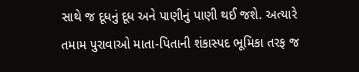સાથે જ દૂધનું દૂધ અને પાણીનું પાણી થઈ જશે. અત્યારે તમામ પુરાવાઓ માતા-પિતાની શંકાસ્પદ ભૂમિકા તરફ જ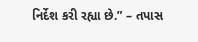નિર્દેશ કરી રહ્યા છે.” – તપાસ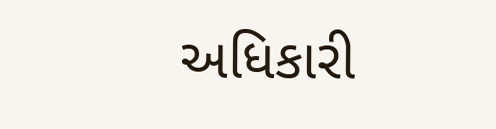અધિકારી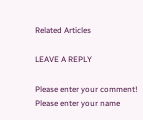Related Articles

LEAVE A REPLY

Please enter your comment!
Please enter your name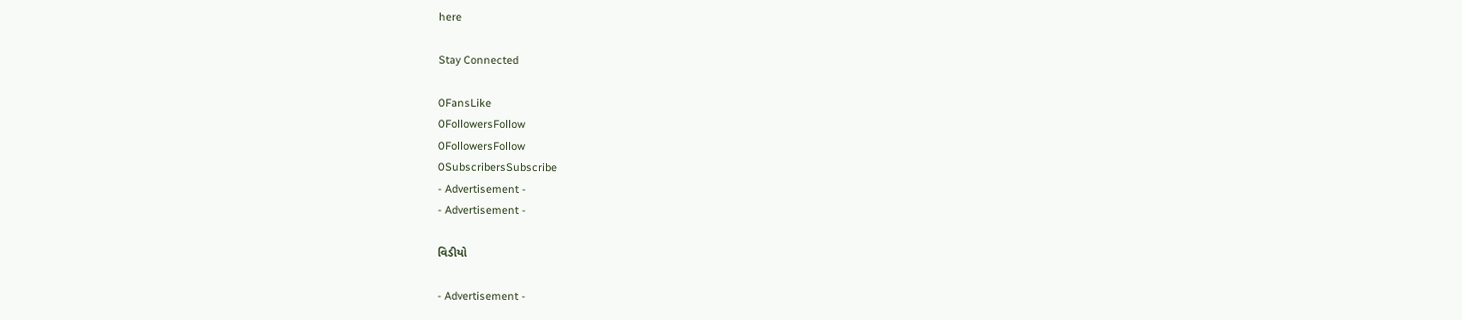here

Stay Connected

0FansLike
0FollowersFollow
0FollowersFollow
0SubscribersSubscribe
- Advertisement -
- Advertisement -

વિડીયો

- Advertisement -